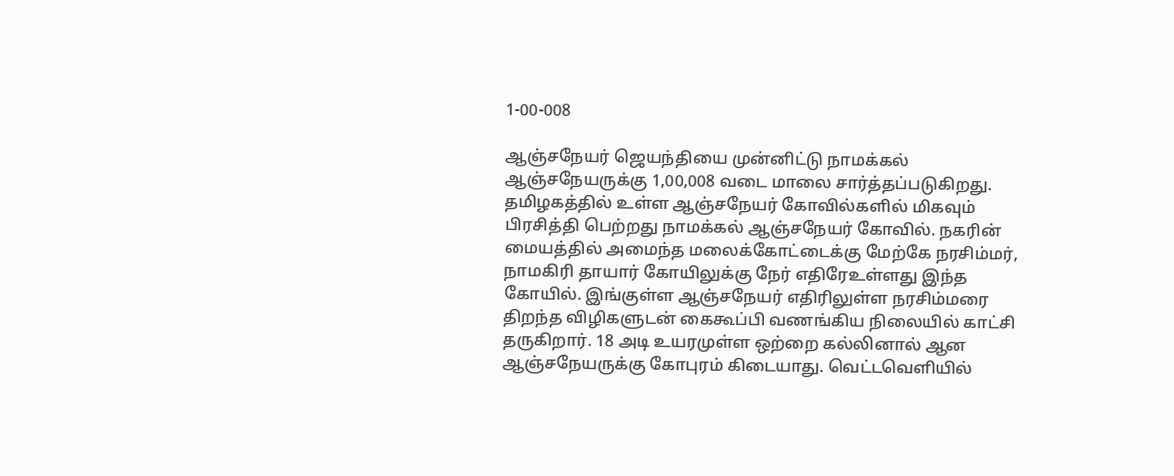1-00-008

ஆஞ்சநேயர் ஜெயந்தியை முன்னிட்டு நாமக்கல் ஆஞ்சநேயருக்கு 1,00,008 வடை மாலை சார்த்தப்படுகிறது. தமிழகத்தில் உள்ள ஆஞ்சநேயர் கோவில்களில் மிகவும் பிரசித்தி பெற்றது நாமக்கல் ஆஞ்சநேயர் கோவில். நகரின் மையத்தில் அமைந்த மலைக்கோட்டைக்கு மேற்கே நரசிம்மர், நாமகிரி தாயார் கோயிலுக்கு நேர் எதிரேஉள்ளது இந்த கோயில். இங்குள்ள ஆஞ்சநேயர் எதிரிலுள்ள நரசிம்மரை திறந்த விழிகளுடன் கைகூப்பி வணங்கிய நிலையில் காட்சி தருகிறார். 18 அடி உயரமுள்ள ஒற்றை கல்லினால் ஆன ஆஞ்சநேயருக்கு கோபுரம் கிடையாது. வெட்டவெளியில்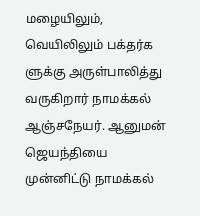மழையிலும், வெயிலிலும் பக்தர்க ளுக்கு அருள்பாலித்து வருகிறார் நாமக்கல் ஆஞ்சநேயர். ஆனுமன் ஜெயந்தியை முன்னிட்டு நாமக்கல்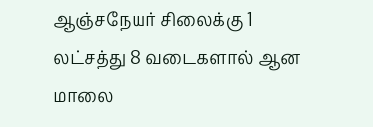ஆஞ்சநேயர் சிலைக்கு 1 லட்சத்து 8 வடைகளால் ஆன மாலை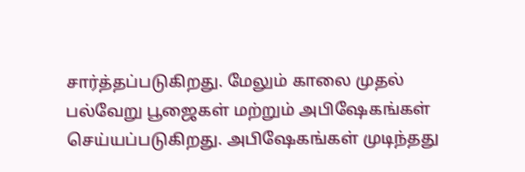சார்த்தப்படுகிறது. மேலும் காலை முதல் பல்வேறு பூஜைகள் மற்றும் அபிஷேகங்கள் செய்யப்படுகிறது. அபிஷேகங்கள் முடிந்தது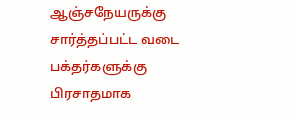ஆஞ்சநேயருக்கு சார்த்தப்பட்ட வடை பக்தர்களுக்கு பிரசாதமாக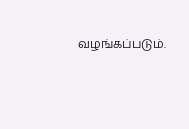வழங்கப்படும்.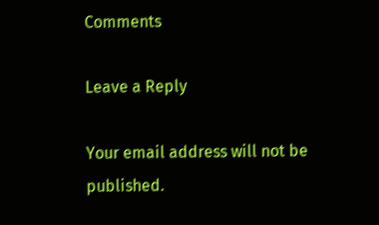Comments

Leave a Reply

Your email address will not be published.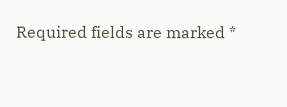Required fields are marked *